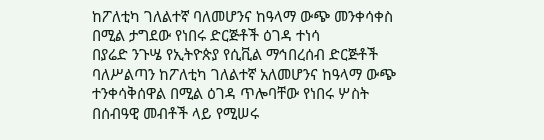ከፖለቲካ ገለልተኛ ባለመሆንና ከዓላማ ውጭ መንቀሳቀስ በሚል ታግደው የነበሩ ድርጅቶች ዕገዳ ተነሳ
በያሬድ ንጉሤ የኢትዮጵያ የሲቪል ማኅበረሰብ ድርጅቶች ባለሥልጣን ከፖለቲካ ገለልተኛ አለመሆንና ከዓላማ ውጭ ተንቀሳቅሰዋል በሚል ዕገዳ ጥሎባቸው የነበሩ ሦስት በሰብዓዊ መብቶች ላይ የሚሠሩ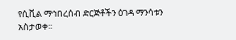የሲቪል ማኅበረሰብ ድርጅቶችን ዕገዳ ማንሳቱን አስታወቀ፡፡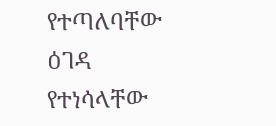የተጣለባቸው ዕገዳ የተነሳላቸው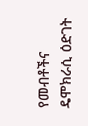የመብቶችና ዴሞክራሲ ዕድገት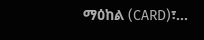ማዕከል (CARD)፣...